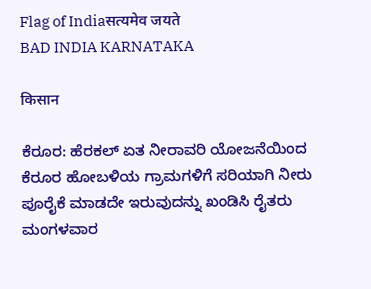Flag of Indiaसत्यमेव जयते
BAD INDIA KARNATAKA

किसान

ಕೆರೂರ: ಹೆರಕಲ್ ಏತ ನೀರಾವರಿ ಯೋಜನೆಯಿಂದ ಕೆರೂರ ಹೋಬಳಿಯ ಗ್ರಾಮಗಳಿಗೆ ಸರಿಯಾಗಿ ನೀರು ಪೂರೈಕೆ ಮಾಡದೇ ಇರುವುದನ್ನು ಖಂಡಿಸಿ ರೈತರು ಮಂಗಳವಾರ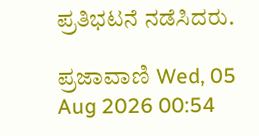ಪ್ರತಿಭಟನೆ ನಡೆಸಿದರು.

ಪ್ರಜಾವಾಣಿ Wed, 05 Aug 2026 00:54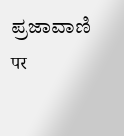ಪ್ರಜಾವಾಣಿ पर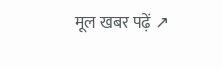मूल खबर पढ़ें ↗